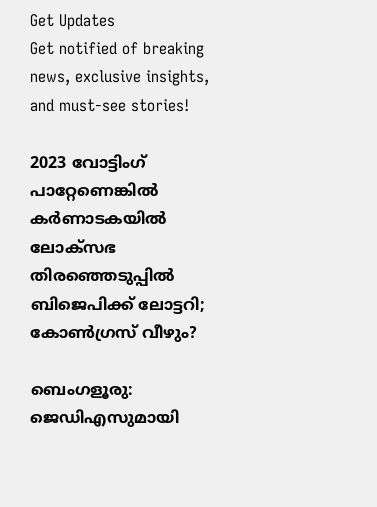Get Updates
Get notified of breaking news, exclusive insights, and must-see stories!

2023 വോട്ടിംഗ് പാറ്റേണെങ്കിൽ കർണാടകയിൽ ലോക്സഭ തിരഞ്ഞെടുപ്പിൽ ബിജെപിക്ക് ലോട്ടറി; കോൺഗ്രസ് വീഴും?

ബെംഗളൂരു: ജെഡിഎസുമായി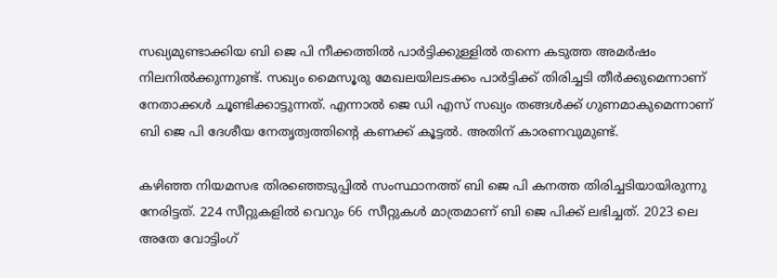സഖ്യമുണ്ടാക്കിയ ബി ജെ പി നീക്കത്തിൽ പാർട്ടിക്കുള്ളിൽ തന്നെ കടുത്ത അമർഷം നിലനിൽക്കുന്നുണ്ട്. സഖ്യം മൈസൂരു മേഖലയിലടക്കം പാർട്ടിക്ക് തിരിച്ചടി തീർക്കുമെന്നാണ് നേതാക്കൾ ചൂണ്ടിക്കാട്ടുന്നത്. എന്നാൽ ജെ ഡി എസ് സഖ്യം തങ്ങൾക്ക് ഗുണമാകുമെന്നാണ് ബി ജെ പി ദേശീയ നേതൃത്വത്തിന്റെ കണക്ക് കൂട്ടൽ. അതിന് കാരണവുമുണ്ട്.

കഴിഞ്ഞ നിയമസഭ തിരഞ്ഞെടുപ്പിൽ സംസ്ഥാനത്ത് ബി ജെ പി കനത്ത തിരിച്ചടിയായിരുന്നു നേരിട്ടത്. 224 സീറ്റുകളിൽ വെറും 66 സീറ്റുകൾ മാത്രമാണ് ബി ജെ പിക്ക് ലഭിച്ചത്. 2023 ലെ അതേ വോട്ടിംഗ്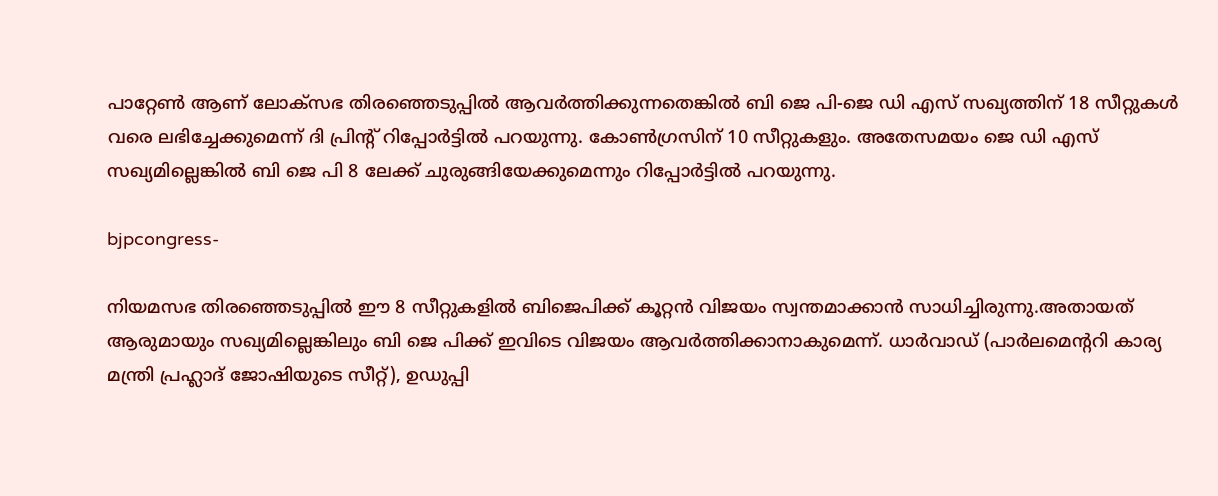പാറ്റേൺ ആണ് ലോക്സഭ തിരഞ്ഞെടുപ്പിൽ ആവർത്തിക്കുന്നതെങ്കിൽ ബി ജെ പി-ജെ ഡി എസ് സഖ്യത്തിന് 18 സീറ്റുകൾ വരെ ലഭിച്ചേക്കുമെന്ന് ദി പ്രിന്റ് റിപ്പോർട്ടിൽ പറയുന്നു. കോൺഗ്രസിന് 10 സീറ്റുകളും. അതേസമയം ജെ ഡി എസ് സഖ്യമില്ലെങ്കിൽ ബി ജെ പി 8 ലേക്ക് ചുരുങ്ങിയേക്കുമെന്നും റിപ്പോർട്ടിൽ പറയുന്നു.

bjpcongress-

നിയമസഭ തിരഞ്ഞെടുപ്പിൽ ഈ 8 സീറ്റുകളിൽ ബിജെപിക്ക് കൂറ്റൻ വിജയം സ്വന്തമാക്കാൻ സാധിച്ചിരുന്നു.അതായത് ആരുമായും സഖ്യമില്ലെങ്കിലും ബി ജെ പിക്ക് ഇവിടെ വിജയം ആവർത്തിക്കാനാകുമെന്ന്. ധാർവാഡ് (പാർലമെന്ററി കാര്യ മന്ത്രി പ്രഹ്ലാദ് ജോഷിയുടെ സീറ്റ്), ഉഡുപ്പി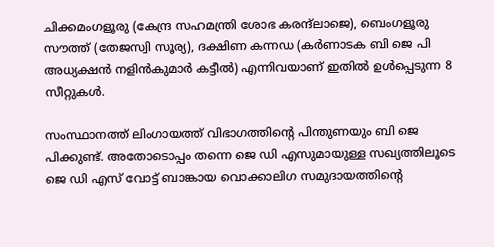ചിക്കമംഗളൂരു (കേന്ദ്ര സഹമന്ത്രി ശോഭ കരന്ദ്‌ലാജെ), ബെംഗളൂരു സൗത്ത് (തേജസ്വി സൂര്യ), ദക്ഷിണ കന്നഡ (കർണാടക ബി ജെ പി അധ്യക്ഷൻ നളിൻകുമാർ കട്ടീൽ) എന്നിവയാണ് ഇതിൽ ഉൾപ്പെടുന്ന 8 സീറ്റുകൾ.

സംസ്ഥാനത്ത് ലിംഗായത്ത് വിഭാഗത്തിന്റെ പിന്തുണയും ബി ജെ പിക്കുണ്ട്. അതോടൊപ്പം തന്നെ ജെ ഡി എസുമായുള്ള സഖ്യത്തിലൂടെ ജെ ഡി എസ് വോട്ട് ബാങ്കായ വൊക്കാലിഗ സമുദായത്തിന്റെ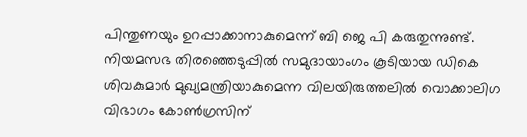പിന്തുണയും ഉറപ്പാക്കാനാകുമെന്ന് ബി ജെ പി കരുതുന്നുണ്ട്. നിയമസഭ തിരഞ്ഞെടുപ്പിൽ സമുദായാംഗം കൂടിയായ ഡികെ ശിവകുമാർ മുഖ്യമന്ത്രിയാകുമെന്ന വിലയിരുത്തലിൽ വൊക്കാലിഗ വിഭാഗം കോൺഗ്രസിന്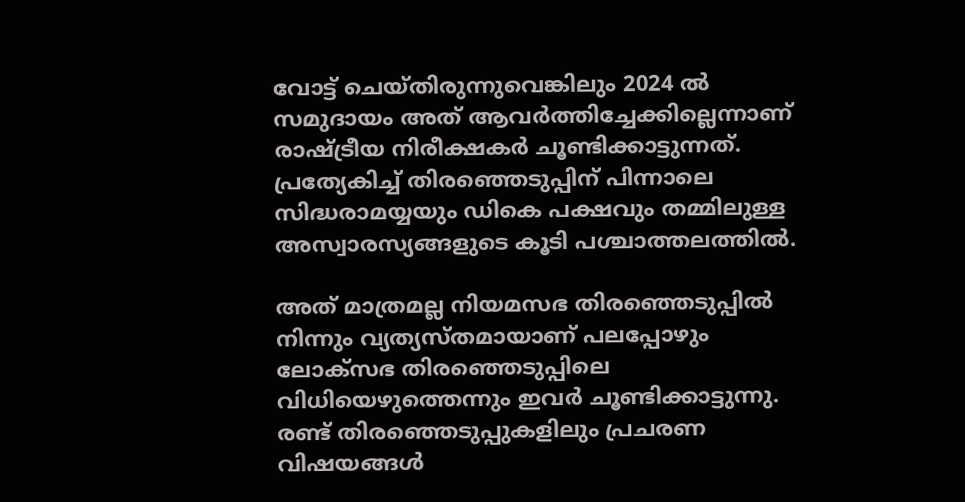വോട്ട് ചെയ്തിരുന്നുവെങ്കിലും 2024 ൽ സമുദായം അത് ആവർത്തിച്ചേക്കില്ലെന്നാണ് രാഷ്ട്രീയ നിരീക്ഷകർ ചൂണ്ടിക്കാട്ടുന്നത്. പ്രത്യേകിച്ച് തിരഞ്ഞെടുപ്പിന് പിന്നാലെ സിദ്ധരാമയ്യയും ഡികെ പക്ഷവും തമ്മിലുള്ള അസ്വാരസ്യങ്ങളുടെ കൂടി പശ്ചാത്തലത്തിൽ.

അത് മാത്രമല്ല നിയമസഭ തിരഞ്ഞെടുപ്പിൽ നിന്നും വ്യത്യസ്തമായാണ് പലപ്പോഴും ലോക്സഭ തിരഞ്ഞെടുപ്പിലെ വിധിയെഴുത്തെന്നും ഇവർ ചൂണ്ടിക്കാട്ടുന്നു. രണ്ട് തിരഞ്ഞെടുപ്പുകളിലും പ്രചരണ വിഷയങ്ങൾ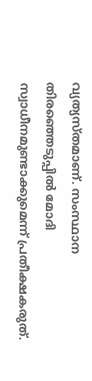വ്യത്യസ്തമാണ്. സംസ്ഥാന തിരഞ്ഞെടുപ്പിൽ മോദി സ്വാധീനമുണ്ടാക്കുമെന്ന് പ്രതീക്ഷകരുത്.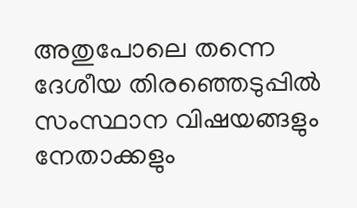അതുപോലെ തന്നെ ദേശീയ തിരഞ്ഞെടുപ്പിൽ സംസ്ഥാന വിഷയങ്ങളും നേതാക്കളും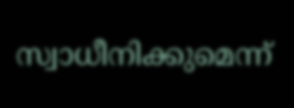സ്വാധീനിക്കുമെന്ന്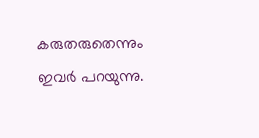കരുതരുതെന്നും ഇവർ പറയുന്നു.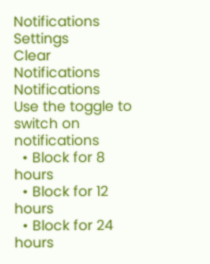Notifications
Settings
Clear Notifications
Notifications
Use the toggle to switch on notifications
  • Block for 8 hours
  • Block for 12 hours
  • Block for 24 hours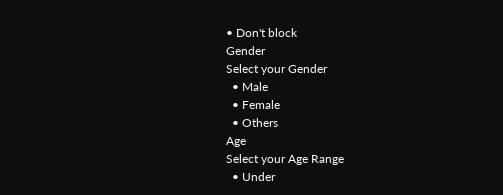• Don't block
Gender
Select your Gender
  • Male
  • Female
  • Others
Age
Select your Age Range
  • Under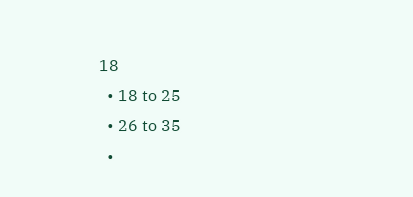18
  • 18 to 25
  • 26 to 35
  •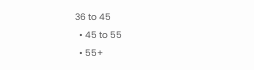36 to 45
  • 45 to 55
  • 55+